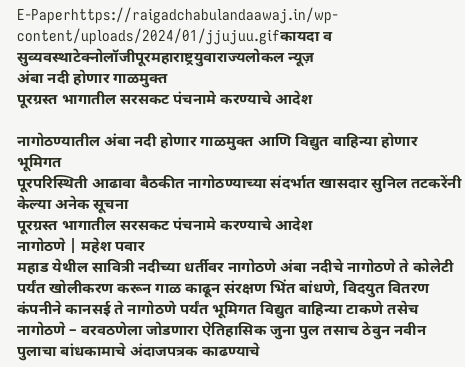E-Paperhttps://raigadchabulandaawaj.in/wp-content/uploads/2024/01/jjujuu.gifकायदा व सुव्यवस्थाटेक्नोलॉजीपूरमहाराष्ट्रयुवाराज्यलोकल न्यूज़
अंबा नदी होणार गाळमुक्त
पूरग्रस्त भागातील सरसकट पंचनामे करण्याचे आदेश

नागोठण्यातील अंबा नदी होणार गाळमुक्त आणि विद्युत वाहिन्या होणार भूमिगत
पूरपरिस्थिती आढावा बैठकीत नागोठण्याच्या संदर्भात खासदार सुनिल तटकरेंनी केल्या अनेक सूचना
पूरग्रस्त भागातील सरसकट पंचनामे करण्याचे आदेश
नागोठणे | महेश पवार
महाड येथील सावित्री नदीच्या धर्तीवर नागोठणे अंबा नदीचे नागोठणे ते कोलेटी पर्यंत खोलीकरण करून गाळ काढून संरक्षण भिंत बांधणे, विदयुत वितरण कंपनीने कानसई ते नागोठणे पर्यंत भूमिगत विद्युत वाहिन्या टाकणे तसेच नागोठणे – वरवठणेला जोडणारा ऐतिहासिक जुना पुल तसाच ठेवुन नवीन पुलाचा बांधकामाचे अंदाजपत्रक काढण्याचे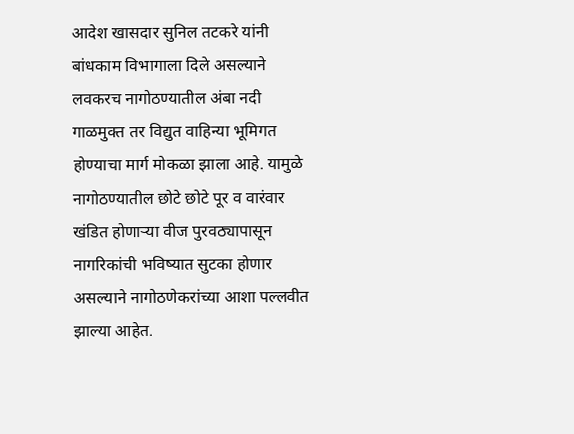आदेश खासदार सुनिल तटकरे यांनी बांधकाम विभागाला दिले असल्याने लवकरच नागोठण्यातील अंबा नदी गाळमुक्त तर विद्युत वाहिन्या भूमिगत होण्याचा मार्ग मोकळा झाला आहे. यामुळे नागोठण्यातील छोटे छोटे पूर व वारंवार खंडित होणाऱ्या वीज पुरवठ्यापासून नागरिकांची भविष्यात सुटका होणार असल्याने नागोठणेकरांच्या आशा पल्लवीत झाल्या आहेत.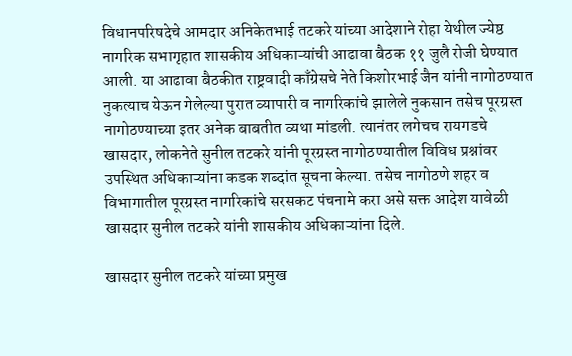विधानपरिषदेचे आमदार अनिकेतभाई तटकरे यांच्या आदेशाने रोहा येथील ज्येष्ठ नागरिक सभागृहात शासकीय अधिकाऱ्यांची आढावा बैठक ११ जुलै रोजी घेण्यात आली. या आढावा बैठकीत राष्ट्रवादी काँग्रेसचे नेते किशोरभाई जैन यांनी नागोठण्यात नुकत्याच येऊन गेलेल्या पुरात व्यापारी व नागरिकांचे झालेले नुकसान तसेच पूरग्रस्त नागोठण्याच्या इतर अनेक बाबतीत व्यथा मांडली. त्यानंतर लगेचच रायगडचे खासदार, लोकनेते सुनील तटकरे यांनी पूरग्रस्त नागोठण्यातील विविध प्रश्नांवर उपस्थित अधिकाऱ्यांना कडक शब्दांत सूचना केल्या. तसेच नागोठणे शहर व विभागातील पूरग्रस्त नागरिकांचे सरसकट पंचनामे करा असे सक्त आदेश यावेळी खासदार सुनील तटकरे यांनी शासकीय अधिकाऱ्यांना दिले.

खासदार सुनील तटकरे यांच्या प्रमुख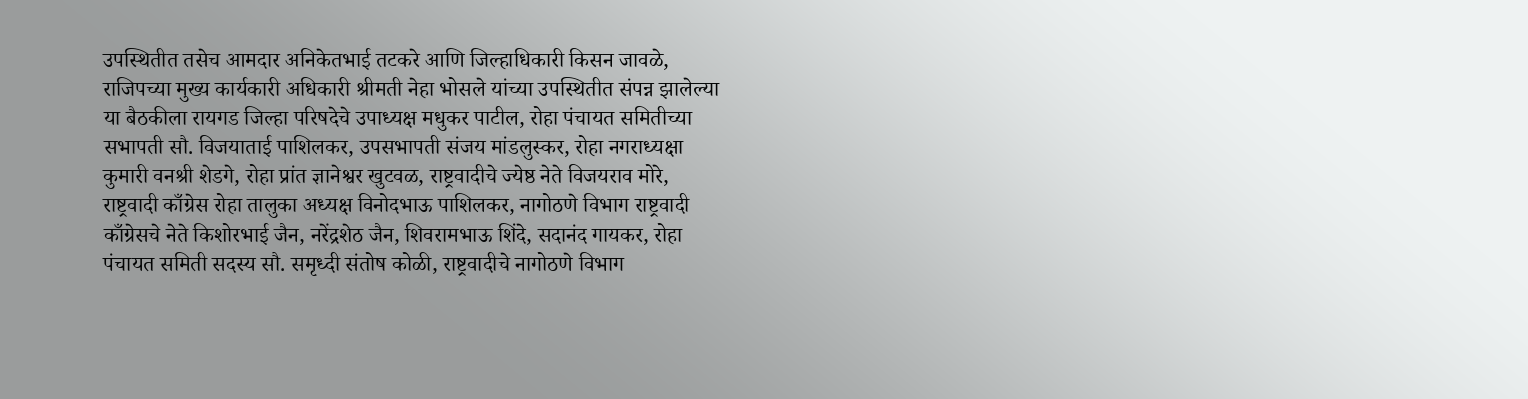उपस्थितीत तसेच आमदार अनिकेतभाई तटकरे आणि जिल्हाधिकारी किसन जावळे, राजिपच्या मुख्य कार्यकारी अधिकारी श्रीमती नेहा भोसले यांच्या उपस्थितीत संपन्न झालेल्या या बैठकीला रायगड जिल्हा परिषदेचे उपाध्यक्ष मधुकर पाटील, रोहा पंचायत समितीच्या सभापती सौ. विजयाताई पाशिलकर, उपसभापती संजय मांडलुस्कर, रोहा नगराध्यक्षा कुमारी वनश्री शेडगे, रोहा प्रांत ज्ञानेश्वर खुटवळ, राष्ट्रवादीचे ज्येष्ठ नेते विजयराव मोरे, राष्ट्रवादी काँग्रेस रोहा तालुका अध्यक्ष विनोदभाऊ पाशिलकर, नागोठणे विभाग राष्ट्रवादी काँग्रेसचे नेते किशोरभाई जैन, नरेंद्रशेठ जैन, शिवरामभाऊ शिंदे, सदानंद गायकर, रोहा पंचायत समिती सदस्य सौ. समृध्दी संतोष कोळी, राष्ट्रवादीचे नागोठणे विभाग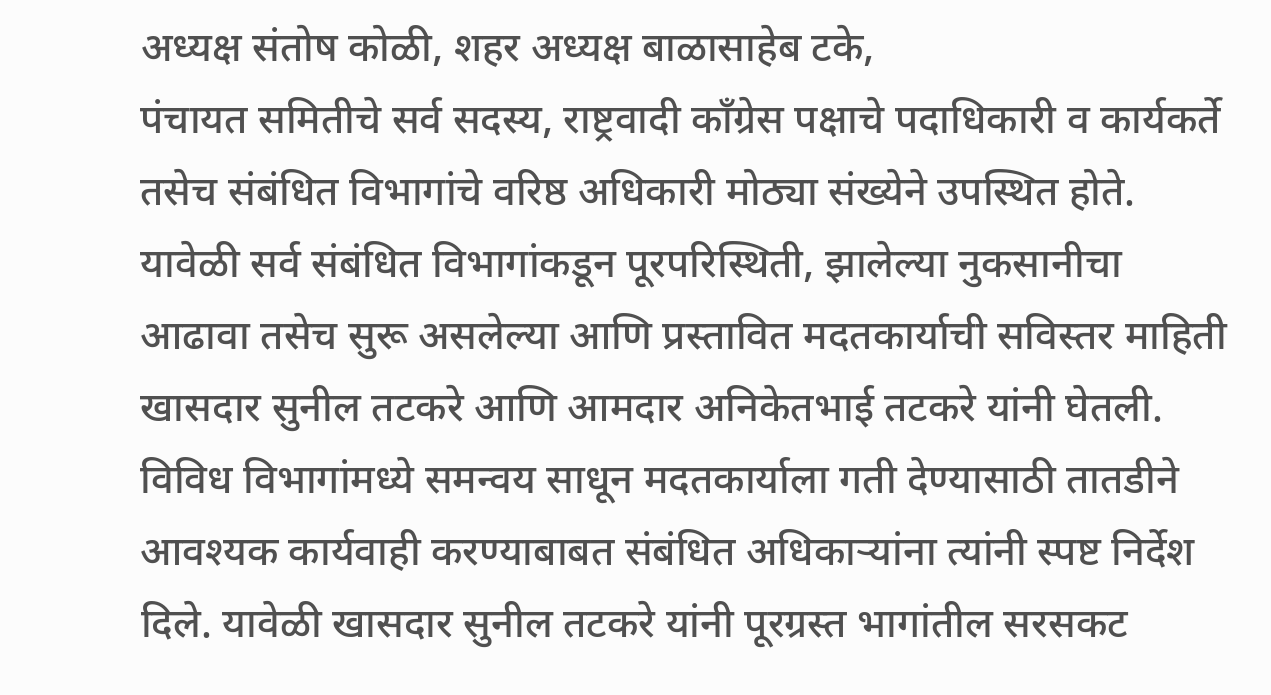अध्यक्ष संतोष कोळी, शहर अध्यक्ष बाळासाहेब टके,
पंचायत समितीचे सर्व सदस्य, राष्ट्रवादी काँग्रेस पक्षाचे पदाधिकारी व कार्यकर्ते तसेच संबंधित विभागांचे वरिष्ठ अधिकारी मोठ्या संख्येने उपस्थित होते.
यावेळी सर्व संबंधित विभागांकडून पूरपरिस्थिती, झालेल्या नुकसानीचा आढावा तसेच सुरू असलेल्या आणि प्रस्तावित मदतकार्याची सविस्तर माहिती खासदार सुनील तटकरे आणि आमदार अनिकेतभाई तटकरे यांनी घेतली. विविध विभागांमध्ये समन्वय साधून मदतकार्याला गती देण्यासाठी तातडीने आवश्यक कार्यवाही करण्याबाबत संबंधित अधिकाऱ्यांना त्यांनी स्पष्ट निर्देश दिले. यावेळी खासदार सुनील तटकरे यांनी पूरग्रस्त भागांतील सरसकट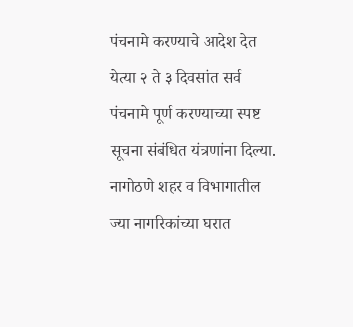पंचनामे करण्याचे आदेश देत येत्या २ ते ३ दिवसांत सर्व पंचनामे पूर्ण करण्याच्या स्पष्ट सूचना संबंधित यंत्रणांना दिल्या.
नागोठणे शहर व विभागातील ज्या नागरिकांच्या घरात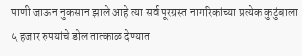पाणी जाऊन नुकसान झाले आहे त्या सर्व पूरग्रस्त नागरिकांच्या प्रत्येक कुटुंबाला ५ हजार रुपयांचे डोल तात्काळ देण्यात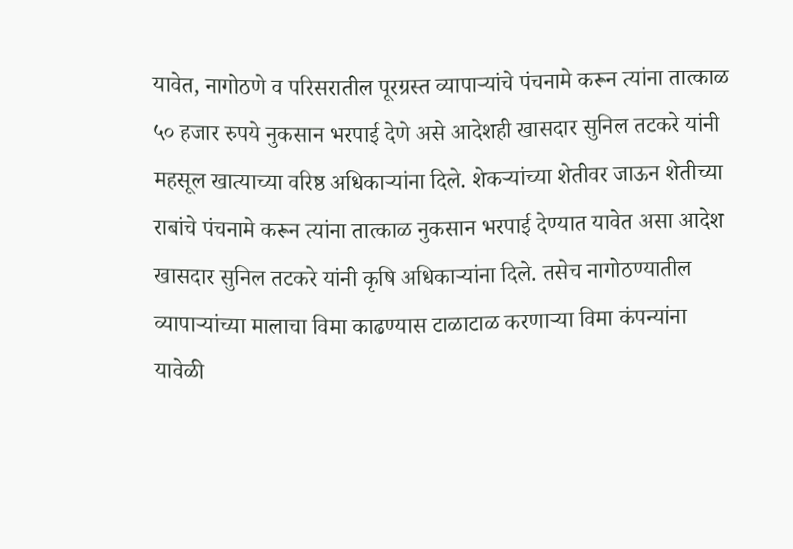यावेत, नागोठणे व परिसरातील पूरग्रस्त व्यापाऱ्यांचे पंचनामे करून त्यांना तात्काळ ५० हजार रुपये नुकसान भरपाई देणे असे आदेशही खासदार सुनिल तटकरे यांनी महसूल खात्याच्या वरिष्ठ अधिकाऱ्यांना दिले. शेकऱ्यांच्या शेतीवर जाऊन शेतीच्या राबांचे पंचनामे करून त्यांना तात्काळ नुकसान भरपाई देण्यात यावेत असा आदेश खासदार सुनिल तटकरे यांनी कृषि अधिकाऱ्यांना दिले. तसेच नागोठण्यातील व्यापाऱ्यांच्या मालाचा विमा काढण्यास टाळाटाळ करणाऱ्या विमा कंपन्यांना यावेळी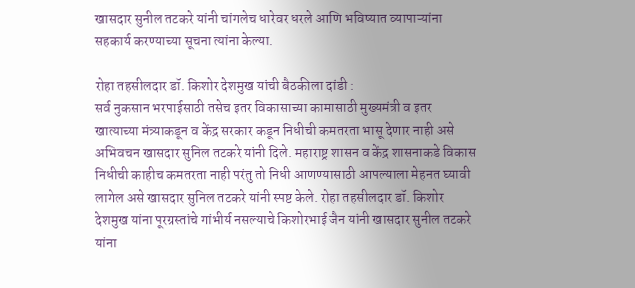खासदार सुनील तटकरे यांनी चांगलेच धारेवर धरले आणि भविष्यात व्यापाऱ्यांना सहकार्य करण्याच्या सूचना त्यांना केल्या.

रोहा तहसीलदार डॉ. किशोर देशमुख यांची बैठकीला दांडी :
सर्व नुकसान भरपाईसाठी तसेच इतर विकासाच्या कामासाठी मुख्यमंत्री व इतर खात्याच्या मंत्र्याकडून व केंद्र सरकार कडून निधीची कमतरता भासू देणार नाही असे अभिवचन खासदार सुनिल तटकरे यांनी दिले. महाराष्ट्र शासन व केंद्र शासनाकडे विकास निधीची काहीच कमतरता नाही परंतु तो निधी आणण्यासाठी आपल्याला मेहनत घ्यावी लागेल असे खासदार सुनिल तटकरे यांनी स्पष्ट केले. रोहा तहसीलदार डॉ. किशोर देशमुख यांना पूरग्रस्तांचे गांभीर्य नसल्याचे किशोरभाई जैन यांनी खासदार सुनील तटकरे यांना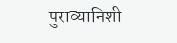पुराव्यानिशी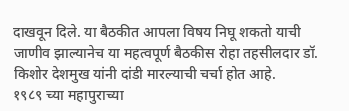दाखवून दिले. या बैठकीत आपला विषय निघू शकतो याची जाणीव झाल्यानेच या महत्वपूर्ण बैठकीस रोहा तहसीलदार डॉ. किशोर देशमुख यांनी दांडी मारल्याची चर्चा होत आहे.
१९८९ च्या महापुराच्या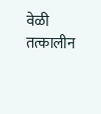वेळी तत्कालीन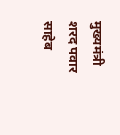मुख्यमंत्री शरद पवार साहेब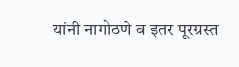यांनी नागोठणे व इतर पूरग्रस्त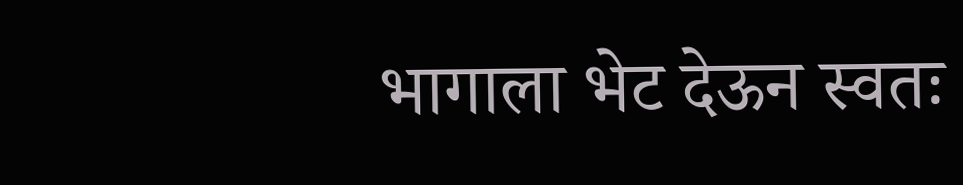भागाला भेट देऊन स्वतः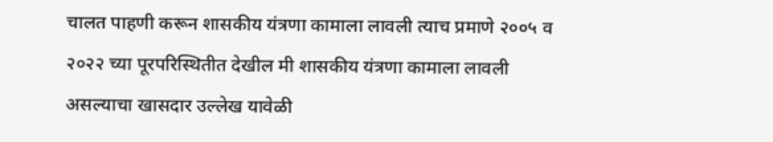चालत पाहणी करून शासकीय यंत्रणा कामाला लावली त्याच प्रमाणे २००५ व २०२२ च्या पूरपरिस्थितीत देखील मी शासकीय यंत्रणा कामाला लावली असल्याचा खासदार उल्लेख यावेळी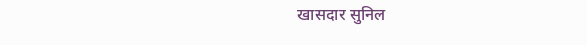खासदार सुनिल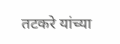तटकरे यांच्या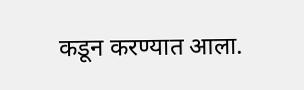कडून करण्यात आला.